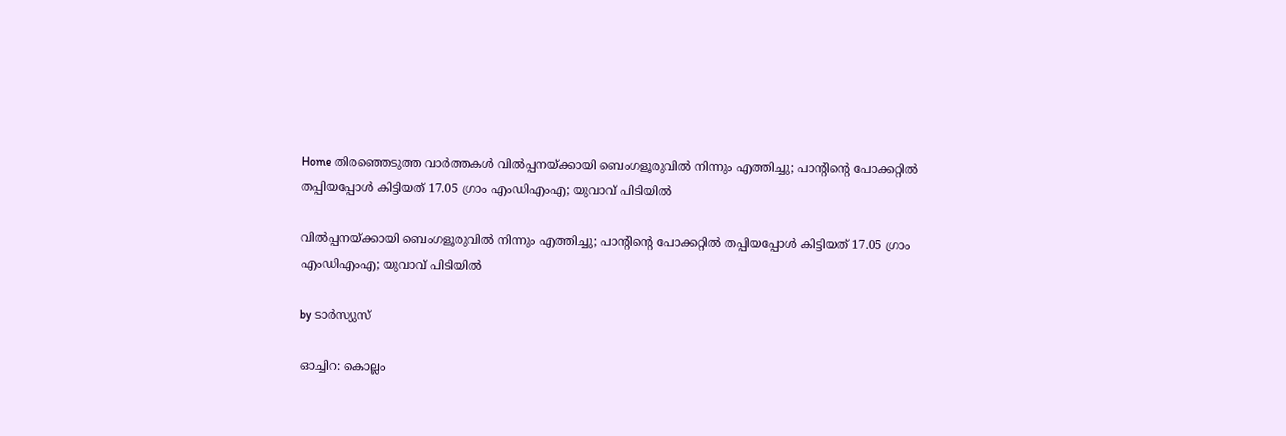Home തിരഞ്ഞെടുത്ത വാർത്തകൾ വില്‍പ്പനയ്ക്കായി ബെംഗളൂരുവില്‍ നിന്നും എത്തിച്ചു; പാന്റിന്റെ പോക്കറ്റില്‍ തപ്പിയപ്പോള്‍ കിട്ടിയത് 17.05 ഗ്രാം എംഡിഎംഎ; യുവാവ് പിടിയില്‍

വില്‍പ്പനയ്ക്കായി ബെംഗളൂരുവില്‍ നിന്നും എത്തിച്ചു; പാന്റിന്റെ പോക്കറ്റില്‍ തപ്പിയപ്പോള്‍ കിട്ടിയത് 17.05 ഗ്രാം എംഡിഎംഎ; യുവാവ് പിടിയില്‍

by ടാർസ്യുസ്

ഓച്ചിറ: കൊല്ലം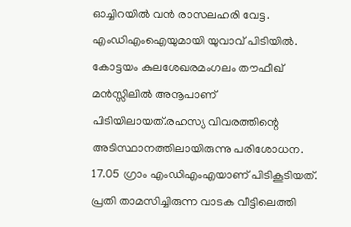ഓച്ചിറയില്‍ വൻ രാസലഹരി വേട്ട. എംഡിഎംഐയുമായി യുവാവ് പിടിയില്‍. കോട്ടയം കുലശേഖരമംഗലം തൗഫീഖ് മൻസ്സിലില്‍ അനൂപാണ് പിടിയിലായത്.രഹസ്യ വിവരത്തിന്റെ അടിസ്ഥാനത്തിലായിരുന്നു പരിശോധന. 17.05 ഗ്രാം എംഡിഎംഎയാണ് പിടികൂടിയത്. പ്രതി താമസിച്ചിരുന്ന വാടക വീട്ടിലെത്തി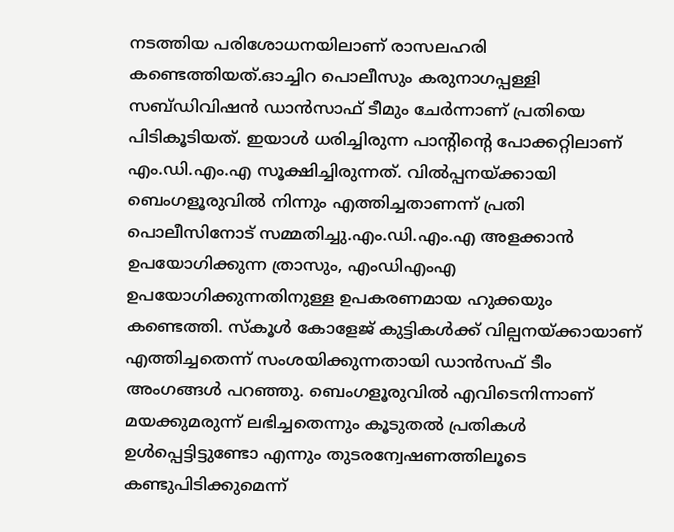നടത്തിയ പരിശോധനയിലാണ് രാസലഹരി കണ്ടെത്തിയത്.ഓച്ചിറ പൊലീസും കരുനാഗപ്പള്ളി സബ്ഡിവിഷൻ ഡാൻസാഫ് ടീമും ചേർന്നാണ് പ്രതിയെ പിടികൂടിയത്. ഇയാള്‍ ധരിച്ചിരുന്ന പാന്റിന്റെ പോക്കറ്റിലാണ് എം.ഡി.എം.എ സൂക്ഷിച്ചിരുന്നത്. വില്‍പ്പനയ്ക്കായി ബെംഗളൂരുവില്‍ നിന്നും എത്തിച്ചതാണന്ന് പ്രതി പൊലീസിനോട് സമ്മതിച്ചു.എം.ഡി.എം.എ അളക്കാൻ ഉപയോഗിക്കുന്ന ത്രാസും, എംഡിഎംഎ ഉപയോഗിക്കുന്നതിനുള്ള ഉപകരണമായ ഹുക്കയും കണ്ടെത്തി. സ്കൂള്‍ കോളേജ് കുട്ടികള്‍ക്ക് വില്പനയ്ക്കായാണ് എത്തിച്ചതെന്ന് സംശയിക്കുന്നതായി ഡാൻസഫ് ടീം അംഗങ്ങള്‍ പറഞ്ഞു. ബെംഗളൂരുവില്‍ എവിടെനിന്നാണ് മയക്കുമരുന്ന് ലഭിച്ചതെന്നും കൂടുതല്‍ പ്രതികള്‍ ഉള്‍പ്പെട്ടിട്ടുണ്ടോ എന്നും തുടരന്വേഷണത്തിലൂടെ കണ്ടുപിടിക്കുമെന്ന്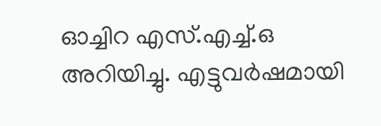ഓച്ചിറ എസ്.എച്ച്‌.ഒ അറിയിച്ചു. എട്ടുവർഷമായി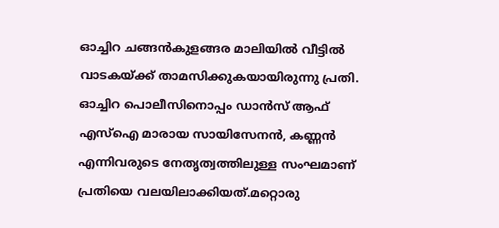ഓച്ചിറ ചങ്ങൻകുളങ്ങര മാലിയില്‍ വീട്ടില്‍ വാടകയ്ക്ക് താമസിക്കുകയായിരുന്നു പ്രതി. ഓച്ചിറ പൊലീസിനൊപ്പം ഡാൻസ് ആഫ് എസ്‌ഐ മാരായ സായിസേനൻ, കണ്ണൻ എന്നിവരുടെ നേതൃത്വത്തിലുള്ള സംഘമാണ് പ്രതിയെ വലയിലാക്കിയത്.മറ്റൊരു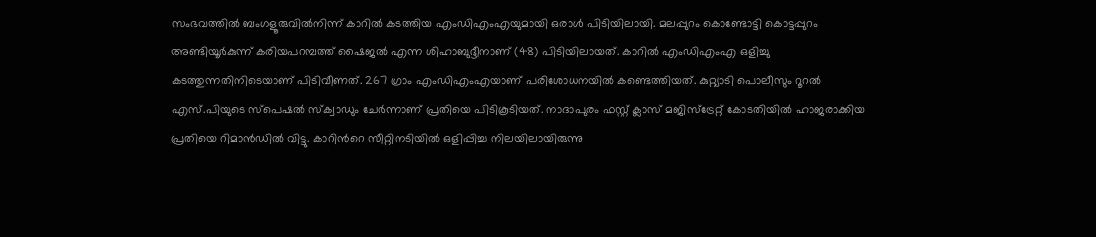സംഭവത്തില്‍ ബംഗളൂരുവില്‍നിന്ന് കാറില്‍ കടത്തിയ എംഡിഎംഎയുമായി ഒരാള്‍ പിടിയിലായി. മലപ്പുറം കൊണ്ടോട്ടി കൊട്ടപ്പുറം അണ്ടിയൂർകുന്ന് കരിയപറമ്പത്ത് ഷൈജല്‍ എന്ന ശിഹാബുദ്ദീനാണ് (48) പിടിയിലായത്. കാറില്‍ എംഡിഎംഎ ഒളിച്ചു കടത്തുന്നതിനിടെയാണ് പിടിവീണത്. 267 ഗ്രാം എംഡിഎംഎയാണ് പരിശോധനയില്‍ കണ്ടെത്തിയത്. കുറ്റ്യാടി പൊലീസും റൂറല്‍ എസ്.പിയുടെ സ്പെഷല്‍ സ്ക്വാഡും ചേർന്നാണ് പ്രതിയെ പിടികൂടിയത്. നാദാപുരം ഫസ്റ്റ് ക്ലാസ് മജിസ്ട്രേറ്റ് കോടതിയില്‍ ഹാജരാക്കിയ പ്രതിയെ റിമാൻഡില്‍ വിട്ടു. കാറിന്‍റെ സീറ്റിനടിയില്‍ ഒളിപ്പിച്ച നിലയിലായിരുന്നു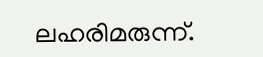ലഹരിമരുന്ന്.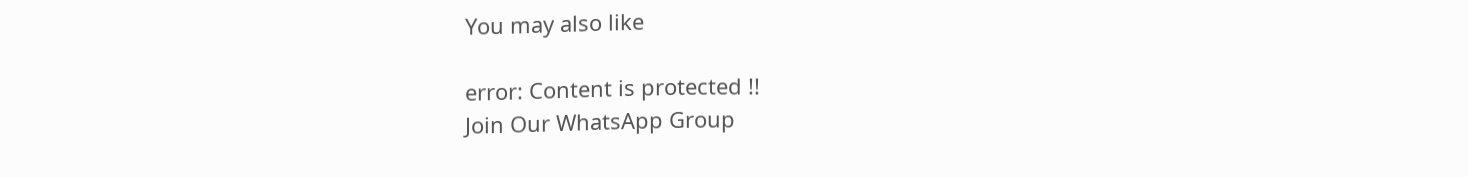You may also like

error: Content is protected !!
Join Our WhatsApp Group